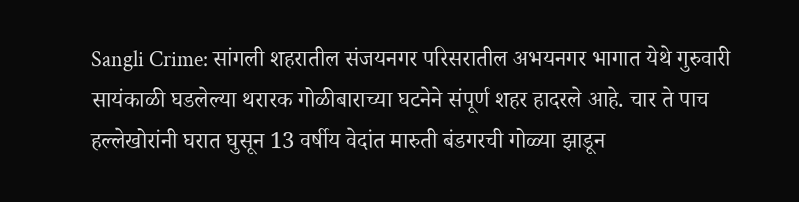Sangli Crime: सांगली शहरातील संजयनगर परिसरातील अभयनगर भागात येथे गुरुवारी सायंकाळी घडलेल्या थरारक गोळीबाराच्या घटनेने संपूर्ण शहर हादरले आहे. चार ते पाच हल्लेखोरांनी घरात घुसून 13 वर्षीय वेदांत मारुती बंडगरची गोळ्या झाडून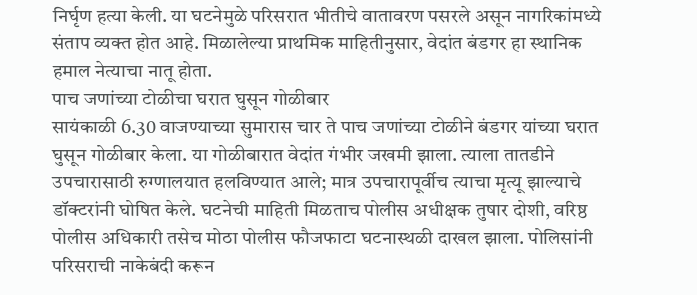निर्घृण हत्या केली. या घटनेमुळे परिसरात भीतीचे वातावरण पसरले असून नागरिकांमध्ये संताप व्यक्त होत आहे. मिळालेल्या प्राथमिक माहितीनुसार, वेदांत बंडगर हा स्थानिक हमाल नेत्याचा नातू होता.
पाच जणांच्या टोळीचा घरात घुसून गोळीबार
सायंकाळी 6.30 वाजण्याच्या सुमारास चार ते पाच जणांच्या टोळीने बंडगर यांच्या घरात घुसून गोळीबार केला. या गोळीबारात वेदांत गंभीर जखमी झाला. त्याला तातडीने उपचारासाठी रुग्णालयात हलविण्यात आले; मात्र उपचारापूर्वीच त्याचा मृत्यू झाल्याचे डॉक्टरांनी घोषित केले. घटनेची माहिती मिळताच पोलीस अधीक्षक तुषार दोशी, वरिष्ठ पोलीस अधिकारी तसेच मोठा पोलीस फौजफाटा घटनास्थळी दाखल झाला. पोलिसांनी परिसराची नाकेबंदी करून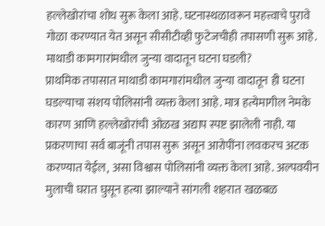हल्लेखोरांचा शोध सुरू केला आहे. घटनास्थळावरून महत्त्वाचे पुरावे गोळा करण्यात येत असून सीसीटीव्ही फुटेजचीही तपासणी सुरू आहे.
माथाडी कामगारांमधील जुन्या वादातून घटना घडली?
प्राथमिक तपासात माथाडी कामगारांमधील जुन्या वादातून ही घटना घडल्याचा संशय पोलिसांनी व्यक्त केला आहे. मात्र हत्येमागील नेमके कारण आणि हल्लेखोरांची ओळख अद्याप स्पष्ट झालेली नाही. या प्रकरणाचा सर्व बाजूंनी तपास सुरू असून आरोपींना लवकरच अटक करण्यात येईल, असा विश्वास पोलिसांनी व्यक्त केला आहे. अल्पवयीन मुलाची घरात घुसून हत्या झाल्याने सांगली शहरात खळबळ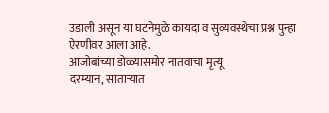उडाली असून या घटनेमुळे कायदा व सुव्यवस्थेचा प्रश्न पुन्हा ऐरणीवर आला आहे.
आजोबांच्या डोळ्यासमोर नातवाचा मृत्यू
दरम्यान, साताऱ्यात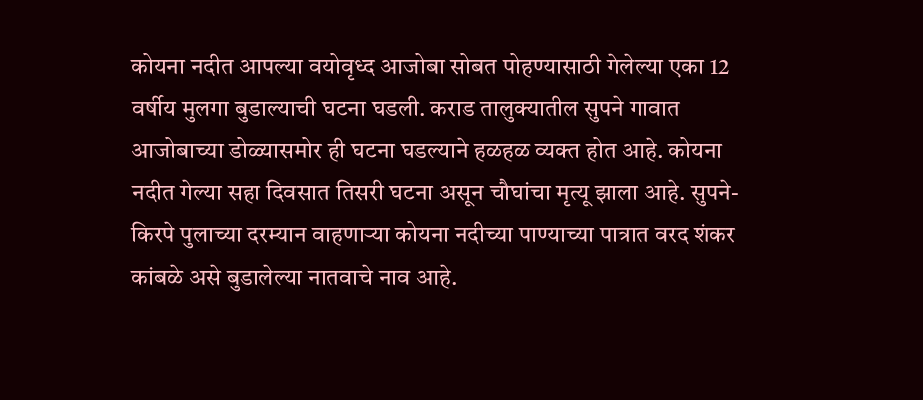कोयना नदीत आपल्या वयोवृध्द आजोबा सोबत पोहण्यासाठी गेलेल्या एका 12 वर्षीय मुलगा बुडाल्याची घटना घडली. कराड तालुक्यातील सुपने गावात आजोबाच्या डोळ्यासमोर ही घटना घडल्याने हळहळ व्यक्त होत आहे. कोयना नदीत गेल्या सहा दिवसात तिसरी घटना असून चौघांचा मृत्यू झाला आहे. सुपने-किरपे पुलाच्या दरम्यान वाहणाऱ्या कोयना नदीच्या पाण्याच्या पात्रात वरद शंकर कांबळे असे बुडालेल्या नातवाचे नाव आहे.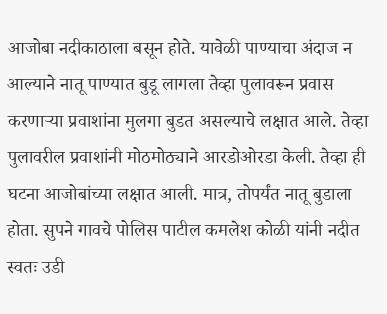आजोबा नदीकाठाला बसून होते. यावेळी पाण्याचा अंदाज न आल्याने नातू पाण्यात बुडू लागला तेव्हा पुलावरून प्रवास करणाऱ्या प्रवाशांना मुलगा बुडत असल्याचे लक्षात आले. तेव्हा पुलावरील प्रवाशांनी मोठमोठ्याने आरडोओरडा केली. तेव्हा ही घटना आजोबांच्या लक्षात आली. मात्र, तोपर्यंत नातू बुडाला होता. सुपने गावचे पोलिस पाटील कमलेश कोळी यांनी नदीत स्वतः उडी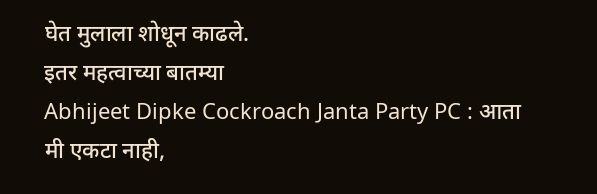घेत मुलाला शोधून काढले.
इतर महत्वाच्या बातम्या
Abhijeet Dipke Cockroach Janta Party PC : आता मी एकटा नाही,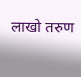लाखो तरुण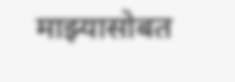माझ्यासोबत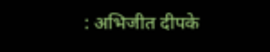: अभिजीत दीपके